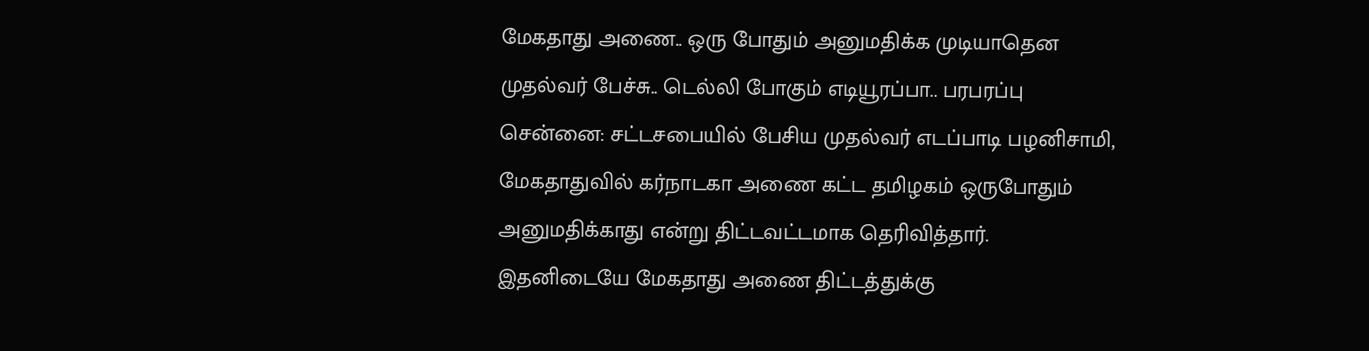மேகதாது அணை.. ஒரு போதும் அனுமதிக்க முடியாதென முதல்வர் பேச்சு.. டெல்லி போகும் எடியூரப்பா.. பரபரப்பு
சென்னை: சட்டசபையில் பேசிய முதல்வர் எடப்பாடி பழனிசாமி, மேகதாதுவில் கர்நாடகா அணை கட்ட தமிழகம் ஒருபோதும் அனுமதிக்காது என்று திட்டவட்டமாக தெரிவித்தார். இதனிடையே மேகதாது அணை திட்டத்துக்கு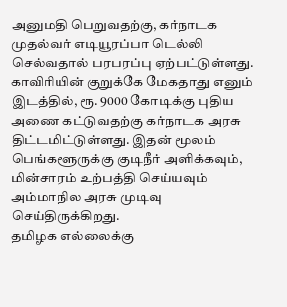அனுமதி பெறுவதற்கு, கர்நாடக முதல்வர் எடியூரப்பா டெல்லி செல்வதால் பரபரப்பு ஏற்பட்டுள்ளது.
காவிரியின் குறுக்கே மேகதாது எனும் இடத்தில், ரூ. 9000 கோடிக்கு புதிய அணை கட்டுவதற்கு கர்நாடக அரசு திட்டமிட்டுள்ளது. இதன் மூலம் பெங்களூருக்கு குடிநீர் அளிக்கவும், மின்சாரம் உற்பத்தி செய்யவும் அம்மாநில அரசு முடிவு செய்திருக்கிறது.
தமிழக எல்லைக்கு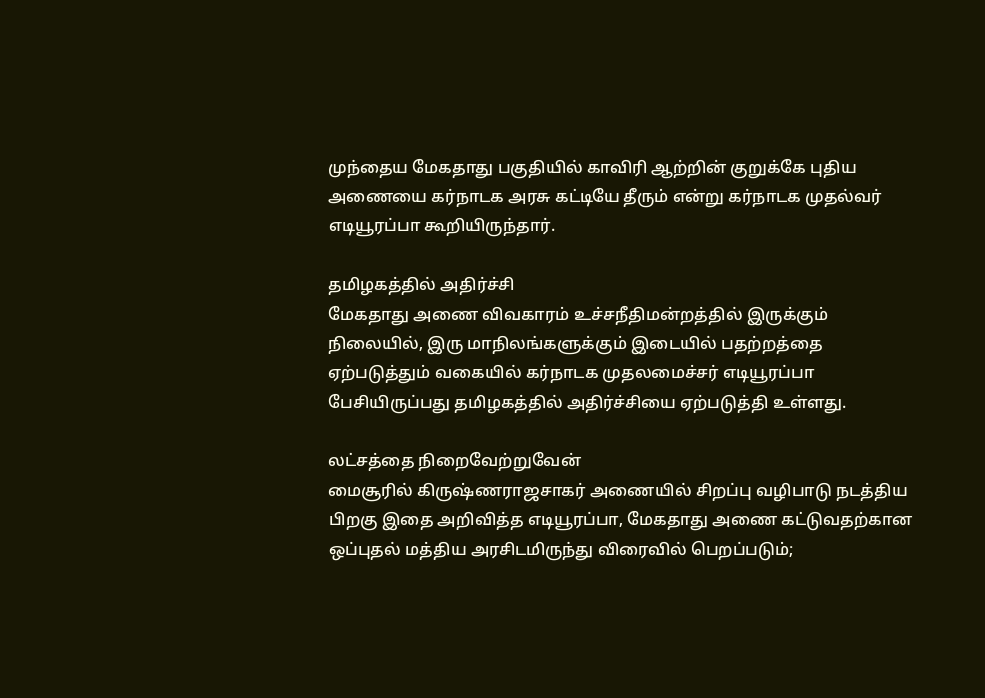முந்தைய மேகதாது பகுதியில் காவிரி ஆற்றின் குறுக்கே புதிய அணையை கர்நாடக அரசு கட்டியே தீரும் என்று கர்நாடக முதல்வர் எடியூரப்பா கூறியிருந்தார்.

தமிழகத்தில் அதிர்ச்சி
மேகதாது அணை விவகாரம் உச்சநீதிமன்றத்தில் இருக்கும் நிலையில், இரு மாநிலங்களுக்கும் இடையில் பதற்றத்தை ஏற்படுத்தும் வகையில் கர்நாடக முதலமைச்சர் எடியூரப்பா பேசியிருப்பது தமிழகத்தில் அதிர்ச்சியை ஏற்படுத்தி உள்ளது.

லட்சத்தை நிறைவேற்றுவேன்
மைசூரில் கிருஷ்ணராஜசாகர் அணையில் சிறப்பு வழிபாடு நடத்திய பிறகு இதை அறிவித்த எடியூரப்பா, மேகதாது அணை கட்டுவதற்கான ஒப்புதல் மத்திய அரசிடமிருந்து விரைவில் பெறப்படும்;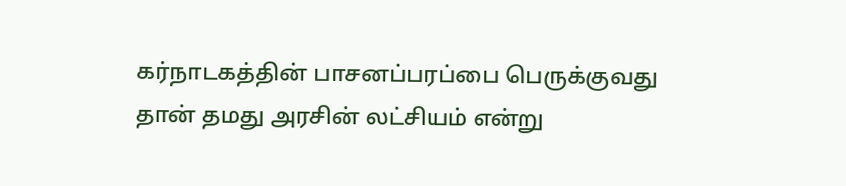கர்நாடகத்தின் பாசனப்பரப்பை பெருக்குவது தான் தமது அரசின் லட்சியம் என்று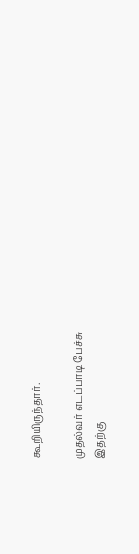கூறியிருந்தார்.

முதல்வர் எடப்பாடி பேச்சு
இதற்கு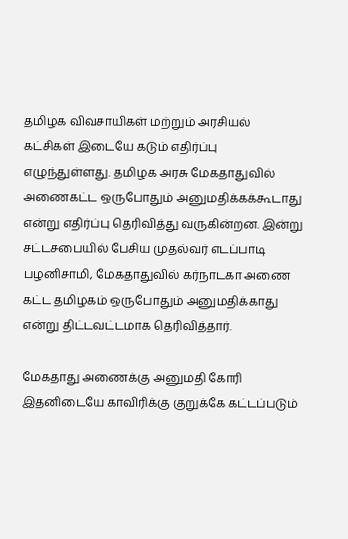தமிழக விவசாயிகள் மற்றும் அரசியல் கட்சிகள் இடையே கடும் எதிர்ப்பு எழுந்துள்ளது. தமிழக அரசு மேகதாதுவில் அணைகட்ட ஒருபோதும் அனுமதிக்கக்கூடாது என்று எதிர்ப்பு தெரிவித்து வருகின்றன. இன்று சட்டசபையில் பேசிய முதல்வர் எடப்பாடி பழனிசாமி, மேகதாதுவில் கர்நாடகா அணை கட்ட தமிழகம் ஒருபோதும் அனுமதிக்காது என்று திட்டவட்டமாக தெரிவித்தார்.

மேகதாது அணைக்கு அனுமதி கோரி
இதனிடையே காவிரிக்கு குறுக்கே கட்டப்படும்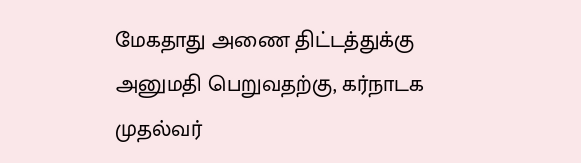மேகதாது அணை திட்டத்துக்கு அனுமதி பெறுவதற்கு, கர்நாடக முதல்வர்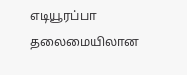எடியூரப்பா தலைமையிலான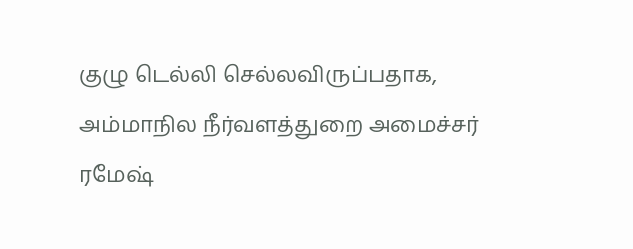குழு டெல்லி செல்லவிருப்பதாக, அம்மாநில நீர்வளத்துறை அமைச்சர் ரமேஷ்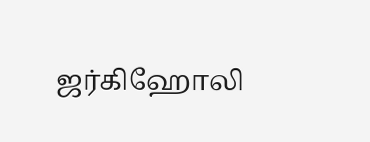ஜர்கிஹோலி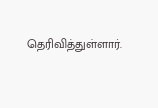தெரிவித்துள்ளார்.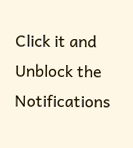Click it and Unblock the Notifications